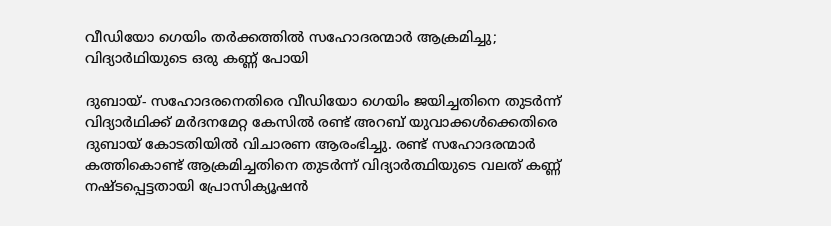വീഡിയോ ഗെയിം തര്‍ക്കത്തില്‍ സഹോദരന്മാര്‍ ആക്രമിച്ചു; വിദ്യാര്‍ഥിയുടെ ഒരു കണ്ണ് പോയി

ദുബായ്- സഹോദരനെതിരെ വീഡിയോ ഗെയിം ജയിച്ചതിനെ തുടര്‍ന്ന് വിദ്യാര്‍ഥിക്ക് മര്‍ദനമേറ്റ കേസില്‍ രണ്ട് അറബ് യുവാക്കള്‍ക്കെതിരെ  ദുബായ് കോടതിയില്‍ വിചാരണ ആരംഭിച്ചു. രണ്ട് സഹോദരന്മാര്‍ കത്തികൊണ്ട് ആക്രമിച്ചതിനെ തുടര്‍ന്ന് വിദ്യാര്‍ത്ഥിയുടെ വലത് കണ്ണ് നഷ്ടപ്പെട്ടതായി പ്രോസിക്യൂഷന്‍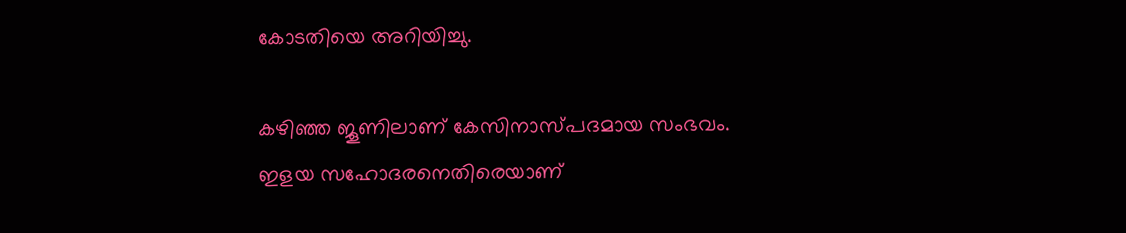കോടതിയെ അറിയിച്ചു.

കഴിഞ്ഞ ജൂണിലാണ് കേസിനാസ്പദമായ സംഭവം. ഇളയ സഹോദരനെതിരെയാണ്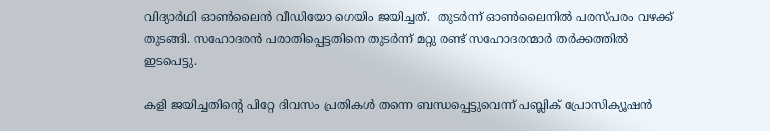വിദ്യാര്‍ഥി ഓണ്‍ലൈന്‍ വീഡിയോ ഗെയിം ജയിച്ചത്.  തുടര്‍ന്ന് ഓണ്‍ലൈനില്‍ പരസ്പരം വഴക്ക് തുടങ്ങി. സഹോദരന്‍ പരാതിപ്പെട്ടതിനെ തുടര്‍ന്ന് മറ്റു രണ്ട് സഹോദരന്മാര്‍ തര്‍ക്കത്തില്‍ ഇടപെട്ടു.

കളി ജയിച്ചതിന്റെ പിറ്റേ ദിവസം പ്രതികള്‍ തന്നെ ബന്ധപ്പെട്ടുവെന്ന് പബ്ലിക് പ്രോസിക്യൂഷന്‍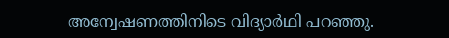അന്വേഷണത്തിനിടെ വിദ്യാര്‍ഥി പറഞ്ഞു.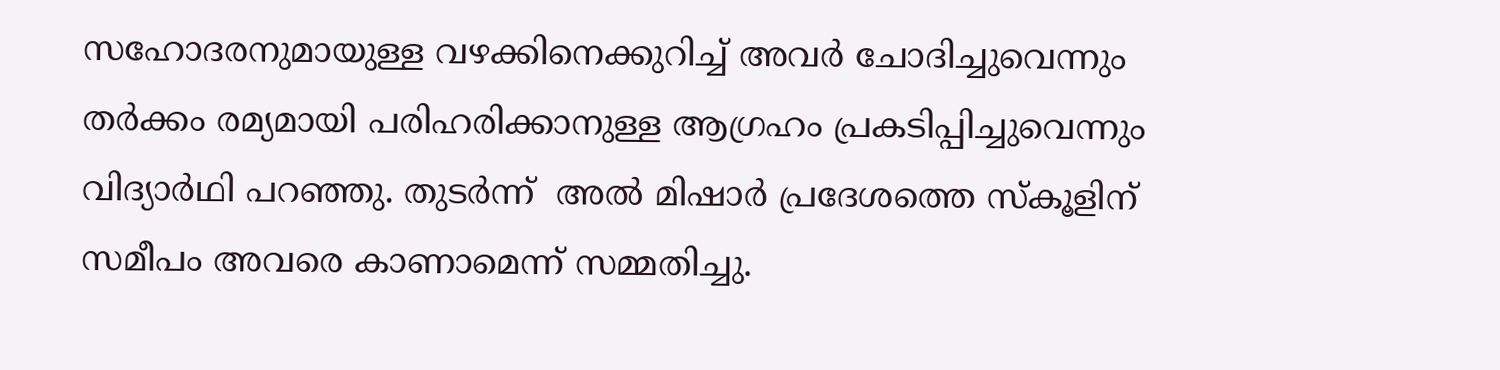സഹോദരനുമായുള്ള വഴക്കിനെക്കുറിച്ച് അവര്‍ ചോദിച്ചുവെന്നും തര്‍ക്കം രമ്യമായി പരിഹരിക്കാനുള്ള ആഗ്രഹം പ്രകടിപ്പിച്ചുവെന്നും വിദ്യാര്‍ഥി പറഞ്ഞു. തുടര്‍ന്ന്  അല്‍ മിഷാര്‍ പ്രദേശത്തെ സ്‌കൂളിന് സമീപം അവരെ കാണാമെന്ന് സമ്മതിച്ചു.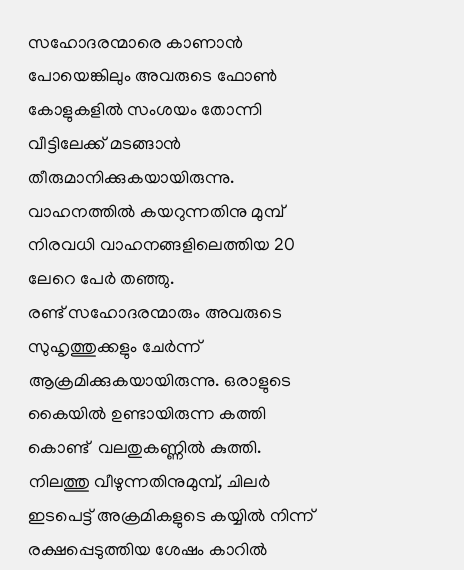സഹോദരന്മാരെ കാണാന്‍ പോയെങ്കിലും അവരുടെ ഫോണ്‍ കോളുകളില്‍ സംശയം തോന്നി വീട്ടിലേക്ക് മടങ്ങാന്‍ തീരുമാനിക്കുകയായിരുന്നു.  വാഹനത്തില്‍ കയറുന്നതിനു മുമ്പ് നിരവധി വാഹനങ്ങളിലെത്തിയ 20 ലേറെ പേര്‍ തഞ്ഞു.
രണ്ട് സഹോദരന്മാരും അവരുടെ സുഹൃത്തുക്കളും ചേര്‍ന്ന് ആക്രമിക്കുകയായിരുന്നു. ഒരാളുടെ കൈയില്‍ ഉണ്ടായിരുന്ന കത്തി കൊണ്ട്  വലതുകണ്ണില്‍ കുത്തി. നിലത്തു വീഴുന്നതിനുമുമ്പ്, ചിലര്‍ ഇടപെട്ട് അക്രമികളുടെ കയ്യില്‍ നിന്ന് രക്ഷപ്പെടുത്തിയ ശേഷം കാറില്‍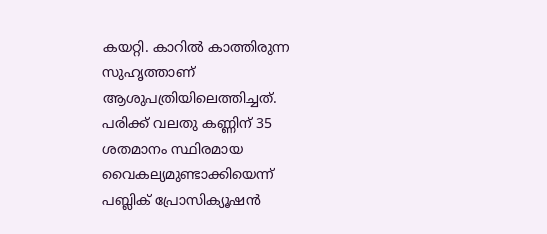കയറ്റി. കാറില്‍ കാത്തിരുന്ന സുഹൃത്താണ് ആശുപത്രിയിലെത്തിച്ചത്.
പരിക്ക് വലതു കണ്ണിന് 35 ശതമാനം സ്ഥിരമായ വൈകല്യമുണ്ടാക്കിയെന്ന്
പബ്ലിക് പ്രോസിക്യൂഷന്‍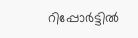റിപ്പോര്‍ട്ടില്‍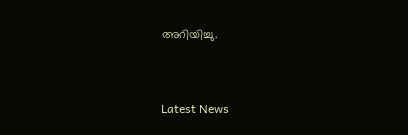അറിയിച്ചു.



Latest News